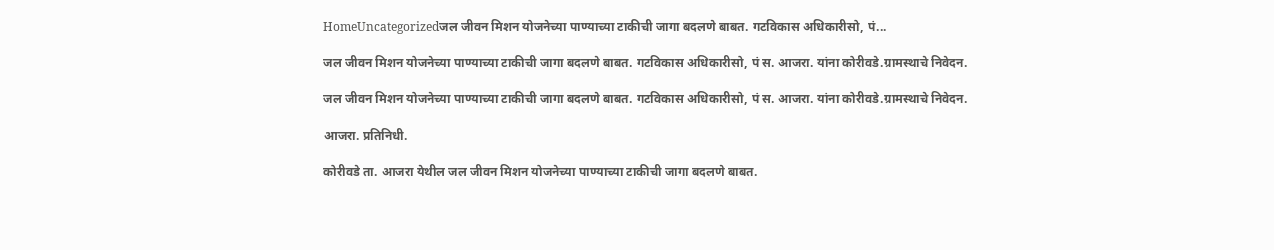HomeUncategorizedजल जीवन मिशन योजनेच्या पाण्याच्या टाकीची जागा बद‌लणे बाबत. गटविकास अधिकारीसो, पं...

जल जीवन मिशन योजनेच्या पाण्याच्या टाकीची जागा बद‌लणे बाबत. गटविकास अधिकारीसो, पं स. आजरा. यांना कोरीवडे.ग्रामस्थाचे निवेदन.

जल जीवन मिशन योजनेच्या पाण्याच्या टाकीची जागा बद‌लणे बाबत. गटविकास अधिकारीसो, पं स. आजरा. यांना कोरीवडे.ग्रामस्थाचे निवेदन.

आजरा. प्रतिनिधी.

कोरीवडे ता. आजरा येथील जल जीवन मिशन योजनेच्या पाण्याच्या टाकीची जागा बद‌लणे बाबत.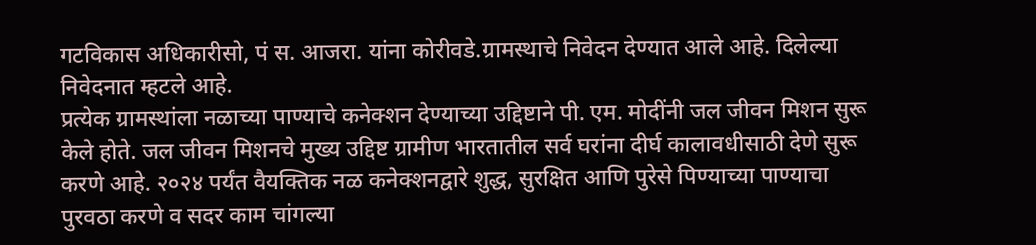गटविकास अधिकारीसो, पं स. आजरा. यांना कोरीवडे.ग्रामस्थाचे निवेदन देण्यात आले आहे. दिलेल्या निवेदनात म्हटले आहे.
प्रत्येक ग्रामस्थांला नळाच्या पाण्याचे कनेक्शन देण्याच्या उद्दिष्टाने पी. एम. मोदींनी जल जीवन मिशन सुरू केले होते. जल जीवन मिशनचे मुख्य उद्दिष्ट ग्रामीण भारतातील सर्व घरांना दीर्घ कालावधीसाठी देणे सुरू करणे आहे. २०२४ पर्यंत वैयक्तिक नळ कनेक्शनद्वारे शुद्ध, सुरक्षित आणि पुरेसे पिण्याच्या पाण्याचा पुरवठा करणे व सदर काम चांगल्या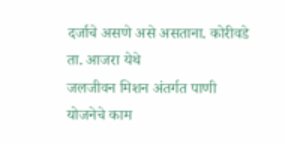दर्जाचे असणे असे असताना. कोरीवडे ता. आजरा येथे
जलजीवन मिशन अंतर्गत पाणी योजनेचे काम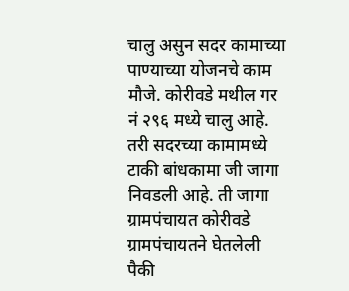चालु असुन सदर कामाच्या पाण्याच्या योजनचे काम मौजे. कोरीवडे मथील गर नं २९६ मध्ये चालु आहे. तरी सदरच्या कामामध्ये टाकी बांधकामा जी जागा निवडली आहे. ती जागा ग्रामपंचायत कोरीवडे ग्रामपंचायतने घेतलेली पैकी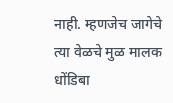नाही. म्हणजेच जागेचे त्या वेळचे मुळ मालक धोंडिबा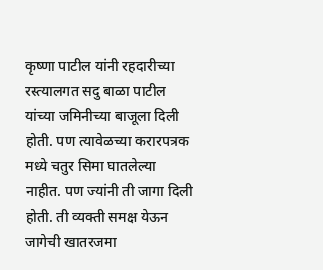कृष्णा पाटील यांनी रहदारीच्या रस्त्यालगत सदु बाळा पाटील यांच्या जमिनीच्या बाजूला दिली होती. पण त्यावेळच्या करारपत्रक मध्ये चतुर सिमा घातलेल्या नाहीत. पण ज्यांनी ती जागा दिली होती. ती व्यक्ती समक्ष येऊन जागेची खातरजमा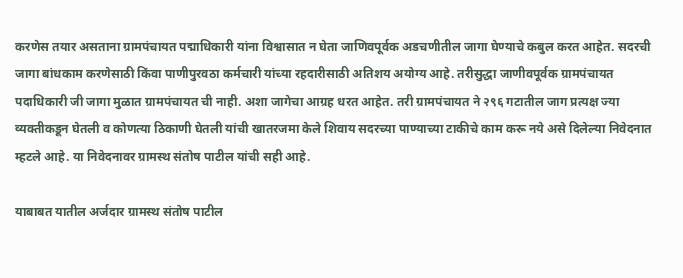करणेस तयार असताना ग्रामपंचायत पद्माधिकारी यांना विश्वासात न घेता जाणिवपूर्वक अडचणीतील जागा घेण्याचे कबुल करत आहेत. सदरची जागा बांधकाम करणेसाठी किंवा पाणीपुरवठा कर्मचारी यांच्या रहदारीसाठी अतिशय अयोग्य आहे. तरीसुद्धा जाणीवपूर्वक ग्रामपंचायत पदाधिकारी जी जागा मुळात ग्रामपंचायत ची नाही. अशा जागेचा आग्रह धरत आहेत. तरी ग्रामपंचायत ने २९६ गटातील जाग प्रत्यक्ष ज्या व्यक्तीकडून घेतली व कोणत्या ठिकाणी घेतली यांची खातरजमा केले शिवाय सदरच्या पाण्याच्या टाकीचे काम करू नये असे दिलेल्या निवेदनात म्हटले आहे. या निवेदनावर ग्रामस्थ संतोष पाटील यांची सही आहे.

याबाबत यातील अर्जदार ग्रामस्थ संतोष पाटील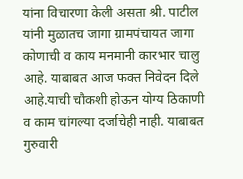यांना विचारणा केली असता श्री. पाटील यांनी मुळातच जागा ग्रामपंचायत जागा कोणाची व काय मनमानी कारभार चालु आहे. याबाबत आज फक्त निवेदन दिले आहे.याची चौकशी होऊन योग्य ठिकाणी व काम चांगल्या दर्जाचेही नाही. याबाबत गुरुवारी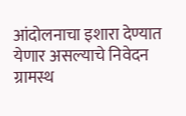आंदोलनाचा इशारा देण्यात येणार असल्याचे निवेदन ग्रामस्थ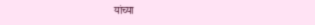यांच्या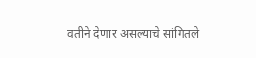वतीने देणार असल्याचे सांगितले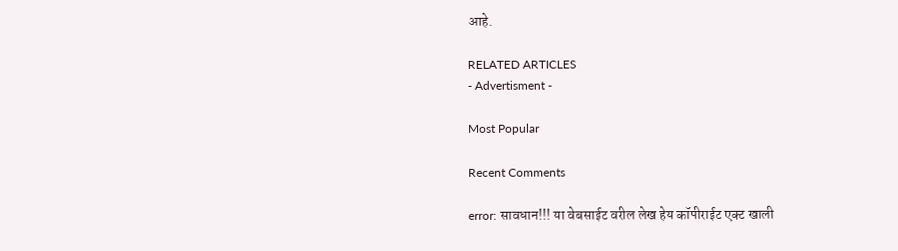आहे.

RELATED ARTICLES
- Advertisment -

Most Popular

Recent Comments

error: सावधान!!! या वेबसाईट वरील लेख हेय कॉपीराईट एक्ट खाली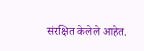संरक्षित केलेले आहेत.